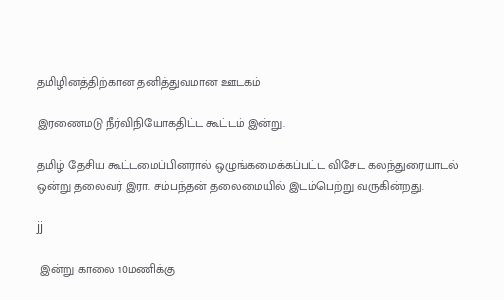தமிழினத்திற்கான தனித்துவமான ஊடகம்

இரணைமடு நீர்விநியோகதிட்ட கூட்டம் இன்று.

தமிழ் தேசிய கூட்டமைப்பினரால் ஒழுங்கமைக்கப்பட்ட விசேட கலந்துரையாடல் ஒன்று தலைவர் இரா. சம்பந்தன் தலைமையில் இடம்பெற்று வருகின்றது.

jj

 இன்று காலை 10மணிக்கு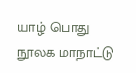யாழ் பொது நூலக மாநாட்டு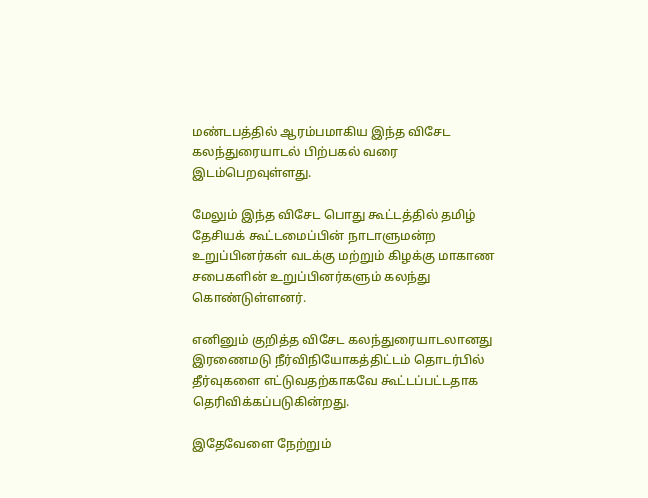மண்டபத்தில் ஆரம்பமாகிய இந்த விசேட கலந்துரையாடல் பிற்பகல் வரை இடம்பெறவுள்ளது.

மேலும் இந்த விசேட பொது கூட்டத்தில் தமிழ் தேசியக் கூட்டமைப்பின் நாடாளுமன்ற உறுப்பினர்கள் வடக்கு மற்றும் கிழக்கு மாகாண சபைகளின் உறுப்பினர்களும் கலந்து கொண்டுள்ளனர்.

எனினும் குறித்த விசேட கலந்துரையாடலானது இரணைமடு நீர்விநியோகத்திட்டம் தொடர்பில் தீர்வுகளை எட்டுவதற்காகவே கூட்டப்பட்டதாக தெரிவிக்கப்படுகின்றது.

இதேவேளை நேற்றும்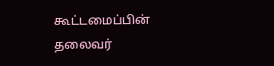கூட்டமைப்பின் தலைவர்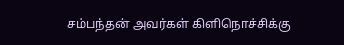சம்பந்தன் அவர்கள் கிளிநொச்சிக்கு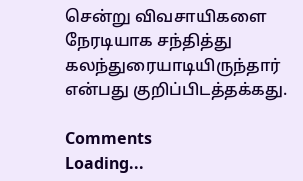சென்று விவசாயிகளை நேரடியாக சந்தித்து கலந்துரையாடியிருந்தார் என்பது குறிப்பிடத்தக்கது.

Comments
Loading...